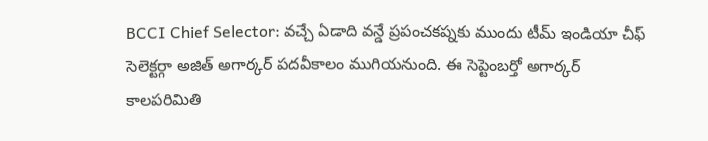BCCI Chief Selector: వచ్చే ఏడాది వన్డే ప్రపంచకప్నకు ముందు టీమ్ ఇండియా చీఫ్ సెలెక్టర్గా అజిత్ అగార్కర్ పదవీకాలం ముగియనుంది. ఈ సెప్టెంబర్తో అగార్కర్ కాలపరిమితి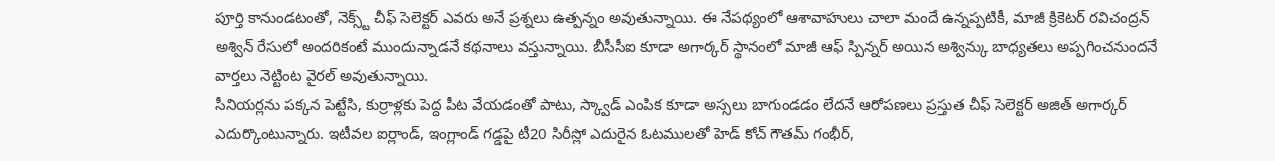పూర్తి కానుండటంతో, నెక్స్ట్ చీఫ్ సెలెక్టర్ ఎవరు అనే ప్రశ్నలు ఉత్పన్నం అవుతున్నాయి. ఈ నేపథ్యంలో ఆశావాహులు చాలా మందే ఉన్నప్పటికీ, మాజీ క్రికెటర్ రవిచంద్రన్ అశ్విన్ రేసులో అందరికంటే ముందున్నాడనే కథనాలు వస్తున్నాయి. బీసీసీఐ కూడా అగార్కర్ స్థానంలో మాజీ ఆఫ్ స్పిన్నర్ అయిన అశ్విన్కు బాధ్యతలు అప్పగించనుందనే వార్తలు నెట్టింట వైరల్ అవుతున్నాయి.
సీనియర్లను పక్కన పెట్టేసి, కుర్రాళ్లకు పెద్ద పీట వేయడంతో పాటు, స్క్వాడ్ ఎంపిక కూడా అస్సలు బాగుండడం లేదనే ఆరోపణలు ప్రస్తుత చీఫ్ సెలెక్టర్ అజిత్ అగార్కర్ ఎదుర్కొంటున్నారు. ఇటీవల ఐర్లాండ్, ఇంగ్లాండ్ గడ్డపై టీ20 సిరీస్లో ఎదురైన ఓటములతో హెడ్ కోచ్ గౌతమ్ గంభీర్,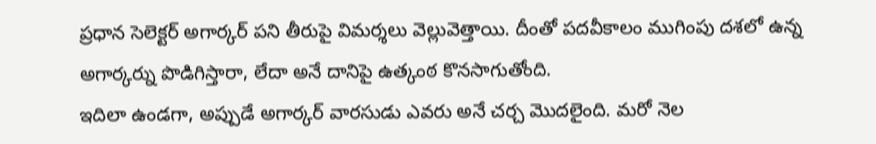ప్రధాన సెలెక్టర్ అగార్కర్ పని తీరుపై విమర్శలు వెల్లువెత్తాయి. దీంతో పదవీకాలం ముగింపు దశలో ఉన్న అగార్కర్ను పొడిగిస్తారా, లేదా అనే దానిపై ఉత్కంఠ కొనసాగుతోంది.
ఇదిలా ఉండగా, అప్పుడే అగార్కర్ వారసుడు ఎవరు అనే చర్చ మొదలైంది. మరో నెల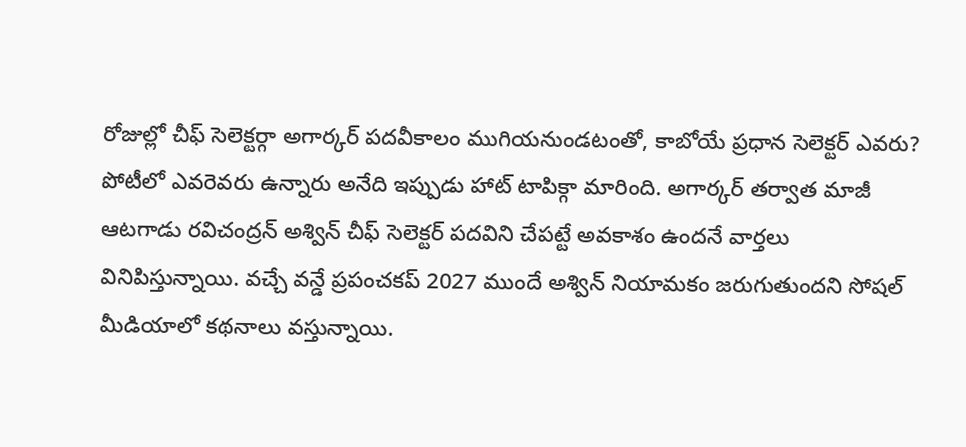రోజుల్లో చీఫ్ సెలెక్టర్గా అగార్కర్ పదవీకాలం ముగియనుండటంతో, కాబోయే ప్రధాన సెలెక్టర్ ఎవరు? పోటీలో ఎవరెవరు ఉన్నారు అనేది ఇప్పుడు హాట్ టాపిక్గా మారింది. అగార్కర్ తర్వాత మాజీ ఆటగాడు రవిచంద్రన్ అశ్విన్ చీఫ్ సెలెక్టర్ పదవిని చేపట్టే అవకాశం ఉందనే వార్తలు వినిపిస్తున్నాయి. వచ్చే వన్డే ప్రపంచకప్ 2027 ముందే అశ్విన్ నియామకం జరుగుతుందని సోషల్ మీడియాలో కథనాలు వస్తున్నాయి.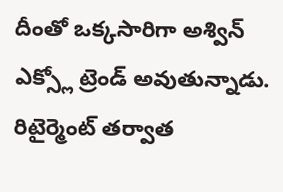దీంతో ఒక్కసారిగా అశ్విన్ ఎక్స్లో ట్రెండ్ అవుతున్నాడు. రిటైర్మెంట్ తర్వాత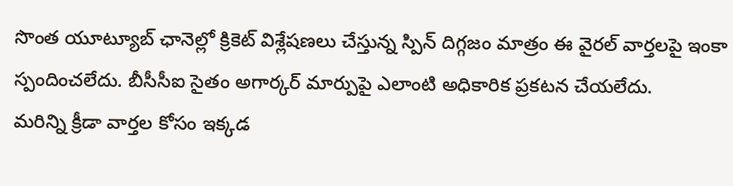సొంత యూట్యూబ్ ఛానెల్లో క్రికెట్ విశ్లేషణలు చేస్తున్న స్పిన్ దిగ్గజం మాత్రం ఈ వైరల్ వార్తలపై ఇంకా స్పందించలేదు. బీసీసీఐ సైతం అగార్కర్ మార్పుపై ఎలాంటి అధికారిక ప్రకటన చేయలేదు.
మరిన్ని క్రీడా వార్తల కోసం ఇక్కడ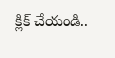క్లిక్ చేయండి..